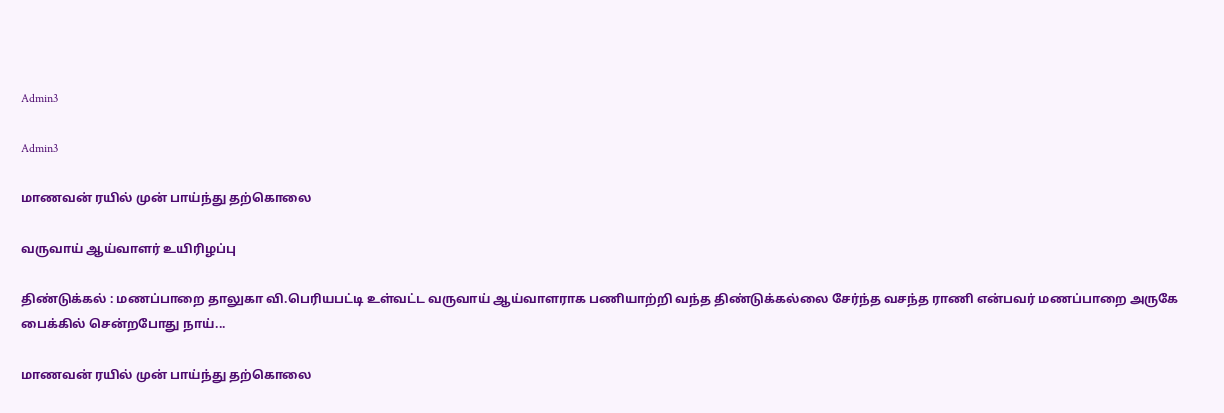Admin3

Admin3

மாணவன் ரயில் முன் பாய்ந்து தற்கொலை

வருவாய் ஆய்வாளர் உயிரிழப்பு

திண்டுக்கல் : மணப்பாறை தாலுகா வி.பெரியபட்டி உள்வட்ட வருவாய் ஆய்வாளராக பணியாற்றி வந்த திண்டுக்கல்லை சேர்ந்த வசந்த ராணி என்பவர் மணப்பாறை அருகே பைக்கில் சென்றபோது நாய்...

மாணவன் ரயில் முன் பாய்ந்து தற்கொலை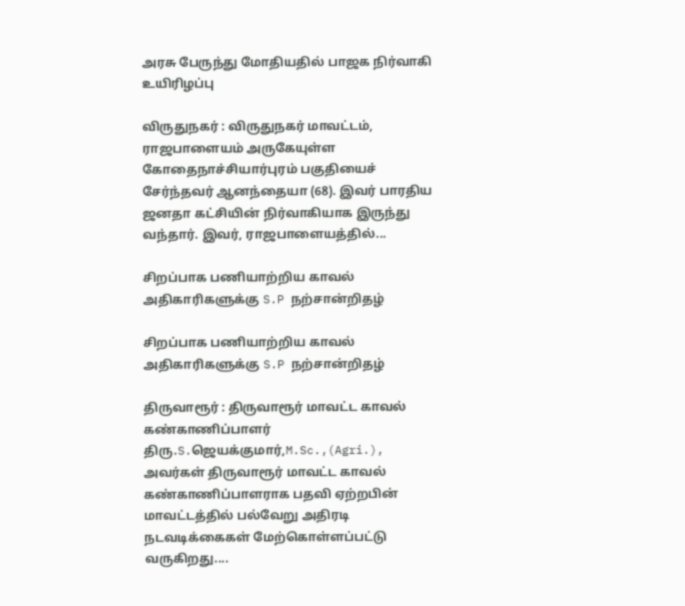அரசு பேருந்து மோதியதில் பாஜக நிர்வாகி உயிரிழப்பு

விருதுநகர் : விருதுநகர் மாவட்டம், ராஜபாளையம் அருகேயுள்ள கோதைநாச்சியார்புரம் பகுதியைச் சேர்ந்தவர் ஆனந்தையா (68). இவர் பாரதிய ஜனதா கட்சியின் நிர்வாகியாக இருந்து வந்தார். இவர், ராஜபாளையத்தில்...

சிறப்பாக பணியாற்றிய காவல் அதிகாரிகளுக்கு S.P நற்சான்றிதழ்

சிறப்பாக பணியாற்றிய காவல் அதிகாரிகளுக்கு S.P நற்சான்றிதழ்

திருவாரூர் : திருவாரூர் மாவட்ட காவல் கண்காணிப்பாளர் திரு.S.ஜெயக்குமார்,M.Sc.,(Agri.), அவர்கள் திருவாரூர் மாவட்ட காவல் கண்காணிப்பாளராக பதவி ஏற்றபின் மாவட்டத்தில் பல்வேறு அதிரடி நடவடிக்கைகள் மேற்கொள்ளப்பட்டு வருகிறது....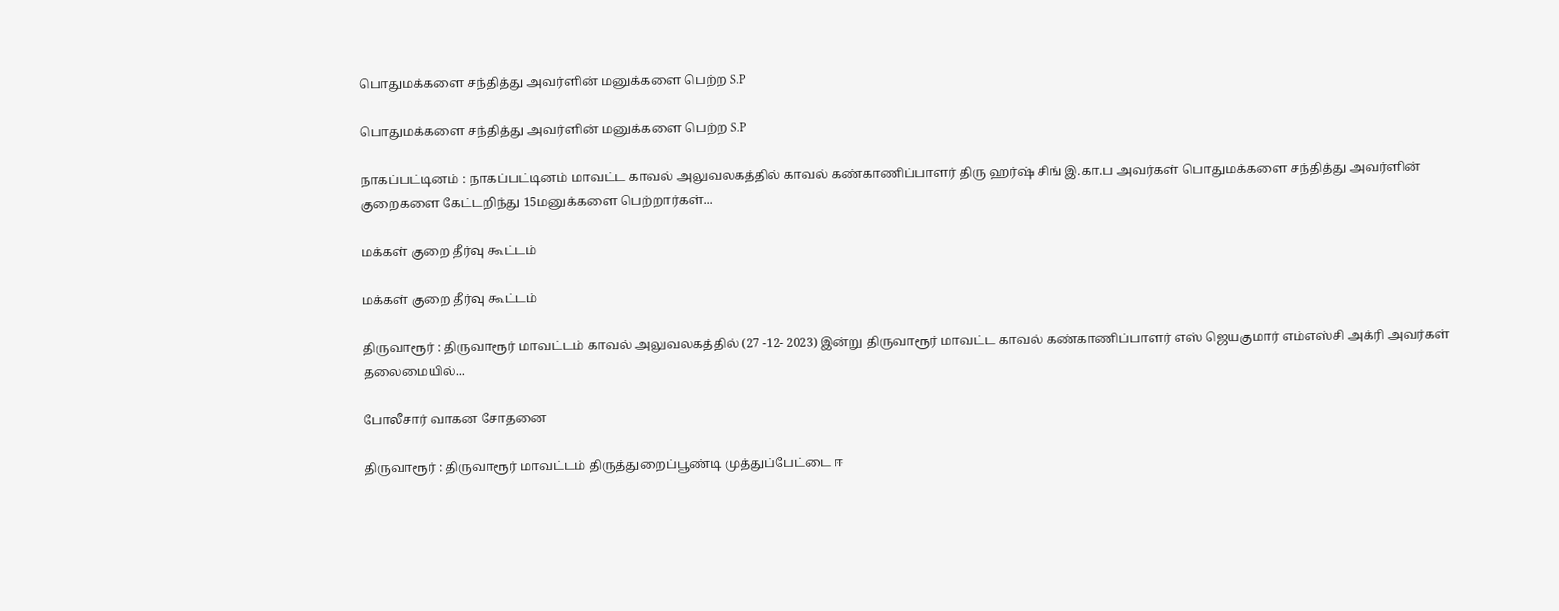பொதுமக்களை சந்தித்து அவர்ளின் மனுக்களை பெற்ற S.P

பொதுமக்களை சந்தித்து அவர்ளின் மனுக்களை பெற்ற S.P

நாகப்பட்டினம் : நாகப்பட்டினம் மாவட்ட காவல் அலுவலகத்தில் காவல் கண்காணிப்பாளர் திரு ஹர்ஷ் சிங் இ.கா.ப அவர்கள் பொதுமக்களை சந்தித்து அவர்ளின் குறைகளை கேட்டறிந்து 15மனுக்களை பெற்றார்கள்...

மக்கள் குறை தீர்வு கூட்டம்

மக்கள் குறை தீர்வு கூட்டம்

திருவாரூர் : திருவாரூர் மாவட்டம் காவல் அலுவலகத்தில் (27 -12- 2023) இன்று திருவாரூர் மாவட்ட காவல் கண்காணிப்பாளர் எஸ் ஜெயகுமார் எம்எஸ்சி அக்ரி அவர்கள் தலைமையில்...

போலீசார் வாகன சோதனை

திருவாரூர் : திருவாரூர் மாவட்டம் திருத்துறைப்பூண்டி முத்துப்பேட்டை ஈ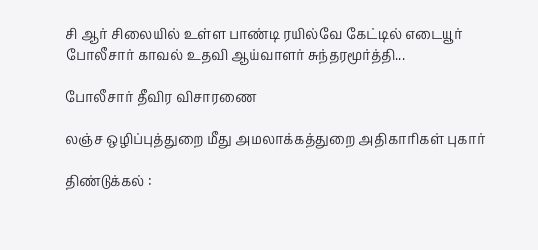சி ஆர் சிலையில் உள்ள பாண்டி ரயில்வே கேட்டில் எடையூர் போலீசார் காவல் உதவி ஆய்வாளர் சுந்தரமூர்த்தி...

போலீசார் தீவிர விசாரணை

லஞ்ச ஒழிப்புத்துறை மீது அமலாக்கத்துறை அதிகாரிகள் புகார்

திண்டுக்கல் :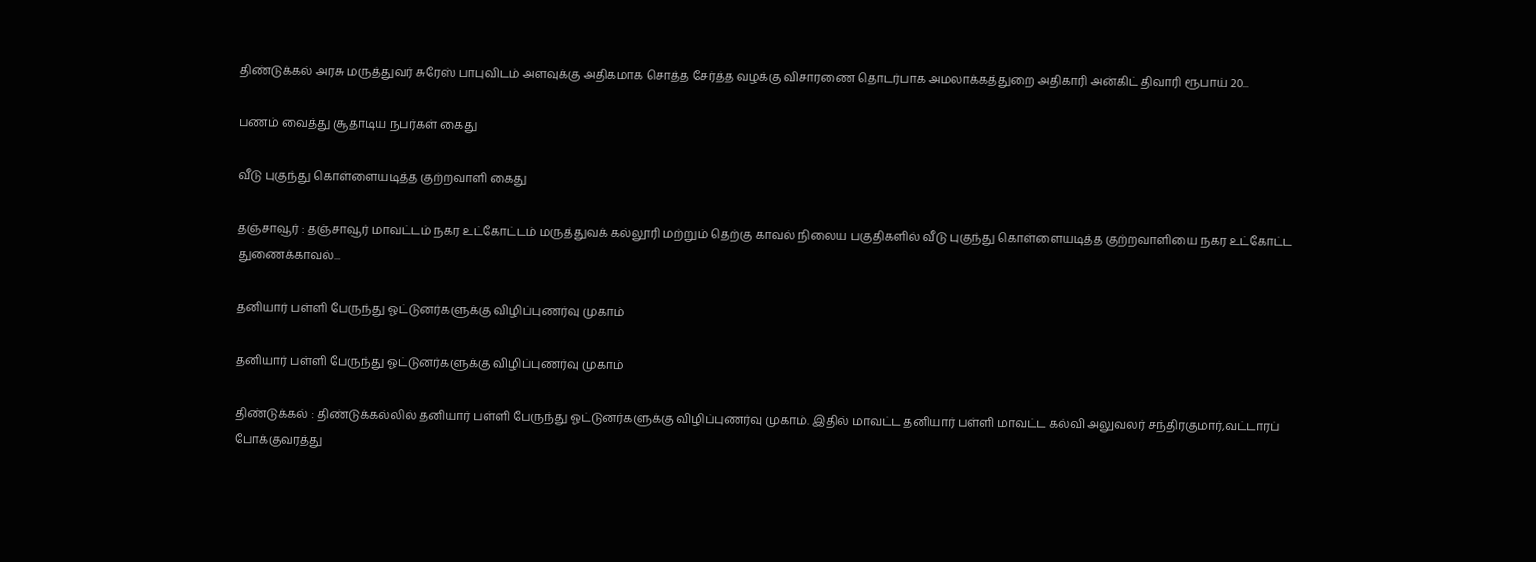திண்டுக்கல் அரசு மருத்துவர் சுரேஸ் பாபுவிடம் அளவுக்கு அதிகமாக சொத்த சேர்த்த வழக்கு விசாரணை தொடர்பாக அமலாக்கத்துறை அதிகாரி அன்கிட் திவாரி ரூபாய் 20...

பணம் வைத்து சூதாடிய நபர்கள் கைது

வீடு புகுந்து கொள்ளையடித்த குற்றவாளி கைது

தஞ்சாவூர் : தஞ்சாவூர் மாவட்டம் நகர உட்கோட்டம் மருத்துவக் கல்லூரி மற்றும் தெற்கு காவல் நிலைய பகுதிகளில் வீடு புகுந்து கொள்ளையடித்த குற்றவாளியை நகர உட்கோட்ட துணைக்காவல்...

தனியார் பள்ளி பேருந்து ஓட்டுனர்களுக்கு விழிப்புணர்வு முகாம்

தனியார் பள்ளி பேருந்து ஓட்டுனர்களுக்கு விழிப்புணர்வு முகாம்

திண்டுக்கல் : திண்டுக்கல்லில் தனியார் பள்ளி பேருந்து ஓட்டுனர்களுக்கு விழிப்புணர்வு முகாம். இதில் மாவட்ட தனியார் பள்ளி மாவட்ட கல்வி அலுவலர் சந்திரகுமார்,வட்டாரப் போக்குவரத்து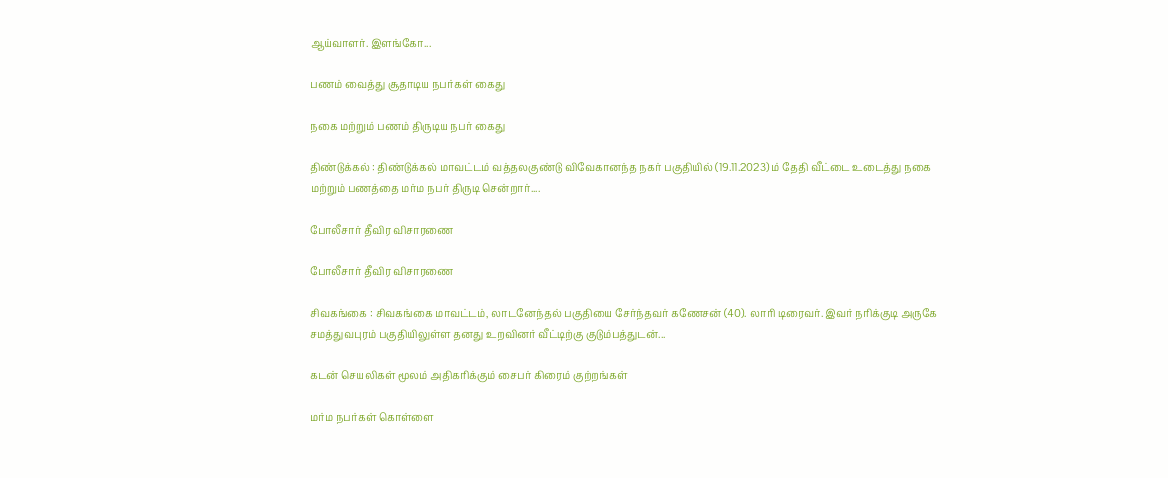ஆய்வாளர். இளங்கோ...

பணம் வைத்து சூதாடிய நபர்கள் கைது

நகை மற்றும் பணம் திருடிய நபர் கைது

திண்டுக்கல் : திண்டுக்கல் மாவட்டம் வத்தலகுண்டு விவேகானந்த நகர் பகுதியில் (19.11.2023) ம் தேதி வீட்டை உடைத்து நகை மற்றும் பணத்தை மர்ம நபர் திருடி சென்றார்....

போலீசார் தீவிர விசாரணை

போலீசார் தீவிர விசாரணை

சிவகங்கை : சிவகங்கை மாவட்டம், லாடனேந்தல் பகுதியை சேர்ந்தவர் கணேசன் (40). லாரி டிரைவர். இவர் நரிக்குடி அருகே சமத்துவபுரம் பகுதியிலுள்ள தனது உறவினர் வீட்டிற்கு குடும்பத்துடன்...

கடன் செயலிகள் மூலம் அதிகரிக்கும் சைபர் கிரைம் குற்றங்கள்

மர்ம நபர்கள் கொள்ளை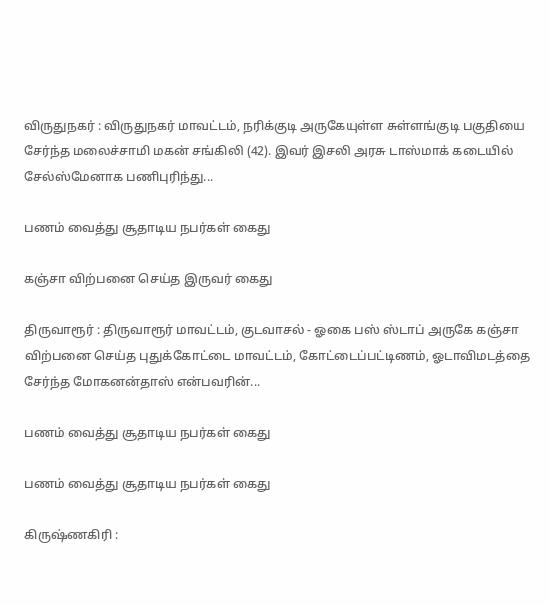விருதுநகர் : விருதுநகர் மாவட்டம், நரிக்குடி அருகேயுள்ள சுள்ளங்குடி பகுதியை சேர்ந்த மலைச்சாமி மகன் சங்கிலி (42). இவர் இசலி அரசு டாஸ்மாக் கடையில் சேல்ஸ்மேனாக பணிபுரிந்து...

பணம் வைத்து சூதாடிய நபர்கள் கைது

கஞ்சா விற்பனை செய்த இருவர் கைது

திருவாரூர் : திருவாரூர் மாவட்டம், குடவாசல் - ஓகை பஸ் ஸ்டாப் அருகே கஞ்சா விற்பனை செய்த புதுக்கோட்டை மாவட்டம், கோட்டைப்பட்டிணம், ஓடாவிமடத்தை சேர்ந்த மோகனன்தாஸ் என்பவரின்...

பணம் வைத்து சூதாடிய நபர்கள் கைது

பணம் வைத்து சூதாடிய நபர்கள் கைது

கிருஷ்ணகிரி :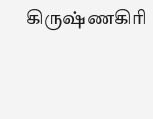கிருஷ்ணகிரி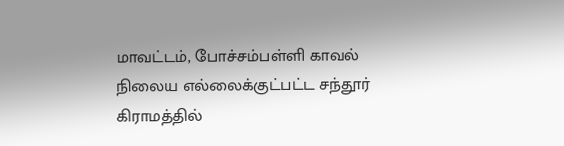மாவட்டம், போச்சம்பள்ளி காவல் நிலைய எல்லைக்குட்பட்ட சந்தூர் கிராமத்தில்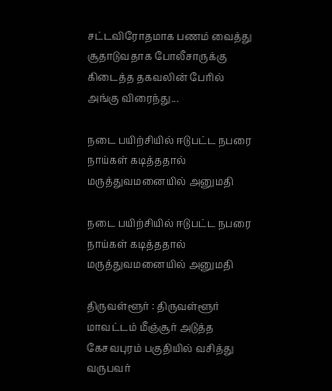சட்டவிரோதமாக பணம் வைத்து சூதாடுவதாக போலீசாருக்கு கிடைத்த தகவலின் பேரில் அங்கு விரைந்து...

நடை பயிற்சியில் ஈடுபட்ட நபரை  நாய்கள் கடித்ததால் மருத்துவமனையில் அனுமதி

நடை பயிற்சியில் ஈடுபட்ட நபரை நாய்கள் கடித்ததால் மருத்துவமனையில் அனுமதி

திருவள்ளூர் : திருவள்ளூர் மாவட்டம் மீஞ்சூர் அடுத்த கேசவபுரம் பகுதியில் வசித்து வருபவர்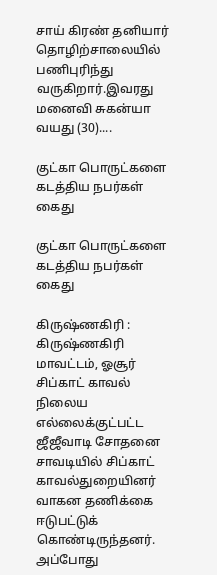சாய் கிரண் தனியார் தொழிற்சாலையில் பணிபுரிந்து வருகிறார்.இவரது மனைவி சுகன்யா வயது (30)....

குட்கா பொருட்களை கடத்திய நபர்கள் கைது

குட்கா பொருட்களை கடத்திய நபர்கள் கைது

கிருஷ்ணகிரி : கிருஷ்ணகிரி மாவட்டம், ஓசூர் சிப்காட் காவல் நிலைய எல்லைக்குட்பட்ட ஜீஜீவாடி சோதனை சாவடியில் சிப்காட் காவல்துறையினர் வாகன தணிக்கை ஈடுபட்டுக் கொண்டிருந்தனர். அப்போது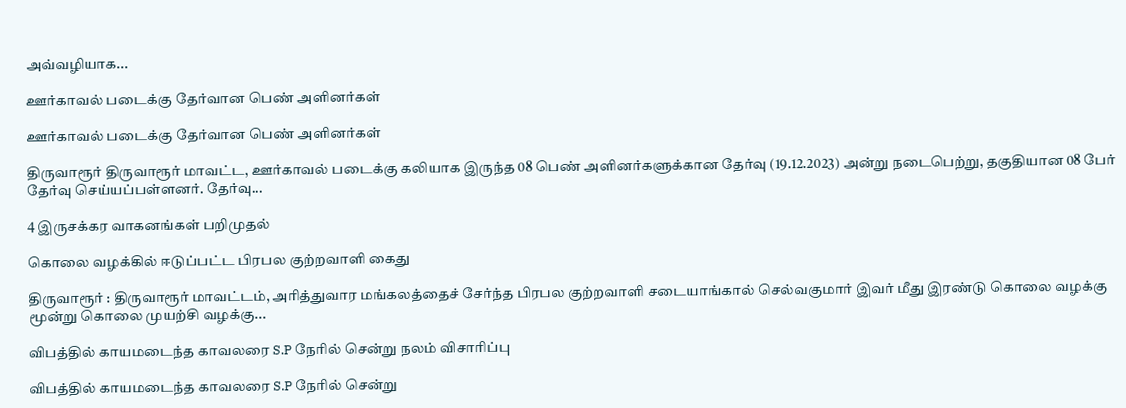அவ்வழியாக...

ஊர்காவல் படைக்கு தேர்வான பெண் அளினர்கள்

ஊர்காவல் படைக்கு தேர்வான பெண் அளினர்கள்

திருவாரூர் திருவாரூர் மாவட்ட, ஊர்காவல் படைக்கு கலியாக இருந்த 08 பெண் அளினர்களுக்கான தேர்வு (19.12.2023) அன்று நடைபெற்று, தகுதியான 08 பேர் தேர்வு செய்யப்பள்ளனர். தேர்வு...

4 இருசக்கர வாகனங்கள் பறிமுதல்

கொலை வழக்கில் ஈடுப்பட்ட பிரபல குற்றவாளி கைது

திருவாரூர் : திருவாரூர் மாவட்டம், அரித்துவார மங்கலத்தைச் சேர்ந்த பிரபல குற்றவாளி சடையாங்கால் செல்வகுமார் இவர் மீது இரண்டு கொலை வழக்கு மூன்று கொலை முயற்சி வழக்கு...

விபத்தில் காயமடைந்த காவலரை S.P நேரில் சென்று நலம் விசாரிப்பு

விபத்தில் காயமடைந்த காவலரை S.P நேரில் சென்று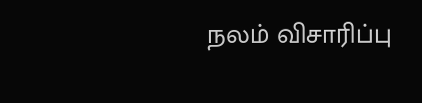நலம் விசாரிப்பு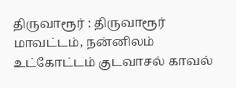திருவாரூர் : திருவாரூர் மாவட்டம், நன்னிலம் உட்கோட்டம் குடவாசல் காவல்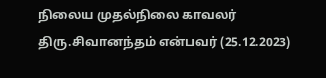நிலைய முதல்நிலை காவலர் திரு.சிவானந்தம் என்பவர் (25.12.2023)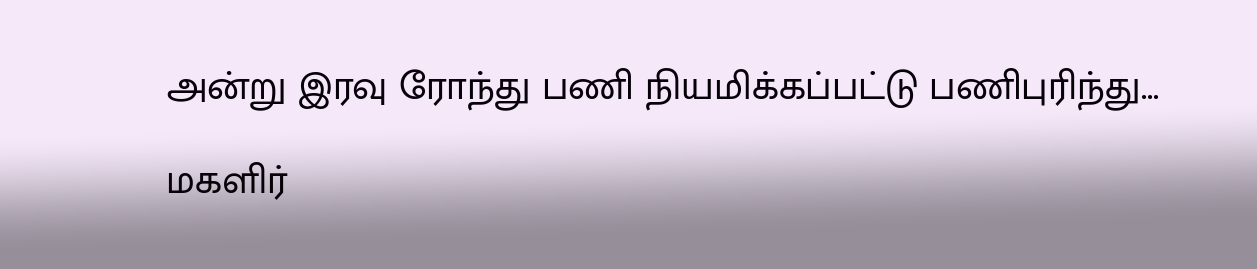அன்று இரவு ரோந்து பணி நியமிக்கப்பட்டு பணிபுரிந்து...

மகளிர்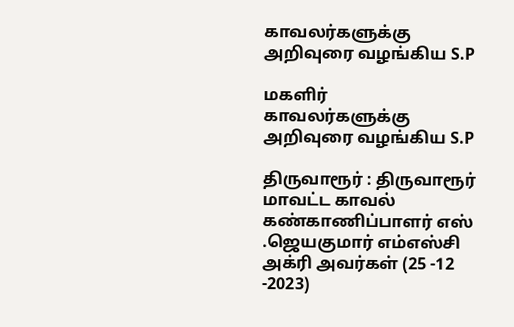காவலர்களுக்கு அறிவுரை வழங்கிய S.P

மகளிர் காவலர்களுக்கு அறிவுரை வழங்கிய S.P

திருவாரூர் : திருவாரூர் மாவட்ட காவல் கண்காணிப்பாளர் எஸ் .ஜெயகுமார் எம்எஸ்சி அக்ரி அவர்கள் (25 -12 -2023)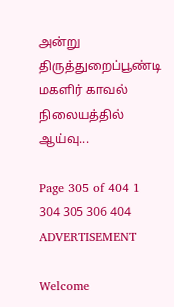அன்று திருத்துறைப்பூண்டி மகளிர் காவல் நிலையத்தில் ஆய்வு...

Page 305 of 404 1 304 305 306 404
ADVERTISEMENT

Welcome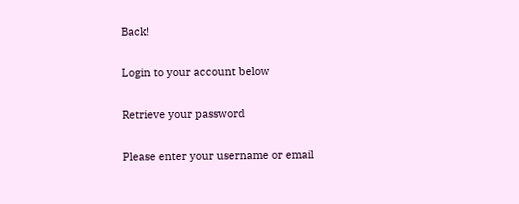Back!

Login to your account below

Retrieve your password

Please enter your username or email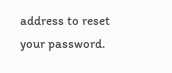address to reset your password.